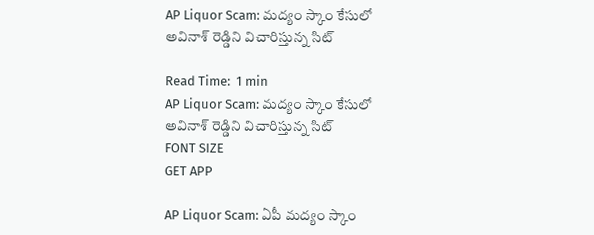AP Liquor Scam: మద్యం స్కాం కేసులో అవినాశ్ రెడ్డిని విచారిస్తున్న సిట్

Read Time:  1 min
AP Liquor Scam: మద్యం స్కాం కేసులో అవినాశ్ రెడ్డిని విచారిస్తున్న సిట్
FONT SIZE
GET APP

AP Liquor Scam: ఏపీ మద్యం స్కాం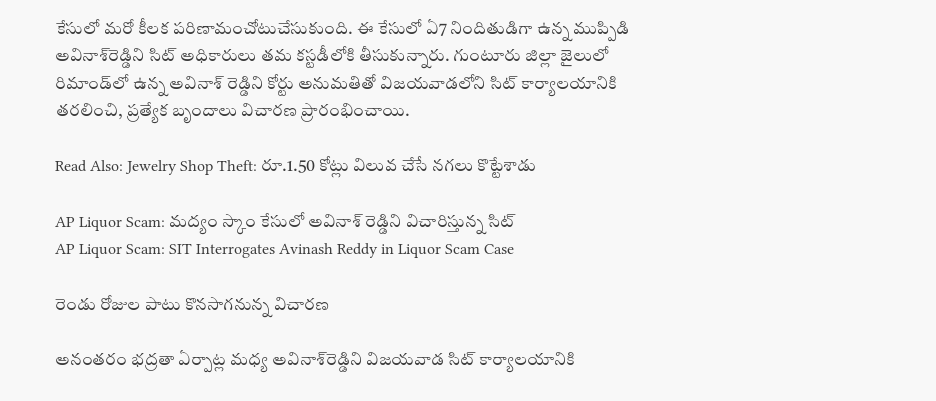కేసులో మరో కీలక పరిణామంచోటుచేసుకుంది. ఈ కేసులో ఏ7 నిందితుడిగా ఉన్న ముప్పిడి అవినాశ్‌రెడ్డిని సిట్ అధికారులు తమ కస్టడీలోకి తీసుకున్నారు. గుంటూరు జిల్లా జైలులో రిమాండ్‌లో ఉన్న అవినాశ్ రెడ్డిని కోర్టు అనుమతితో విజయవాడలోని సిట్ కార్యాలయానికి తరలించి, ప్రత్యేక బృందాలు విచారణ ప్రారంభించాయి.

Read Also: Jewelry Shop Theft: రూ.1.50 కోట్లు విలువ చేసే నగలు కొట్టేశాడు

AP Liquor Scam: మద్యం స్కాం కేసులో అవినాశ్ రెడ్డిని విచారిస్తున్న సిట్
AP Liquor Scam: SIT Interrogates Avinash Reddy in Liquor Scam Case

రెండు రోజుల పాటు కొనసాగనున్న విచారణ

అనంతరం భద్రతా ఏర్పాట్ల మధ్య అవినాశ్‌రెడ్డిని విజయవాడ సిట్ కార్యాలయానికి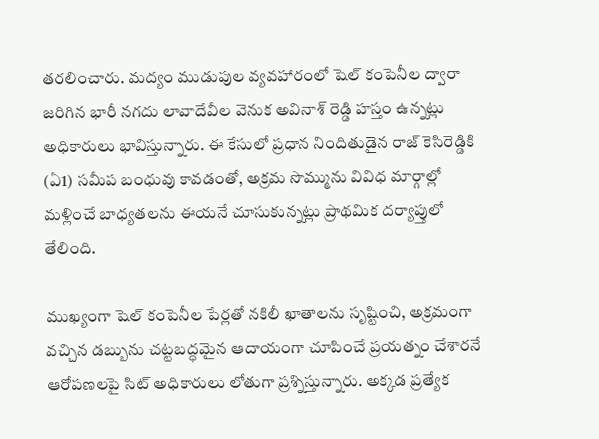తరలించారు. మద్యం ముడుపుల వ్యవహారంలో షెల్ కంపెనీల ద్వారా జరిగిన భారీ నగదు లావాదేవీల వెనుక అవినాశ్ రెడ్డి హస్తం ఉన్నట్లు అధికారులు భావిస్తున్నారు. ఈ కేసులో ప్రధాన నిందితుడైన రాజ్‌ కెసిరెడ్డికి (ఏ1) సమీప బంధువు కావడంతో, అక్రమ సొమ్మును వివిధ మార్గాల్లో మళ్లించే బాధ్యతలను ఈయనే చూసుకున్నట్లు ప్రాథమిక దర్యాప్తులో తేలింది.

ముఖ్యంగా షెల్ కంపెనీల పేర్లతో నకిలీ ఖాతాలను సృష్టించి, అక్రమంగా వచ్చిన డబ్బును చట్టబద్ధమైన ఆదాయంగా చూపించే ప్రయత్నం చేశారనే ఆరోపణలపై సిట్ అధికారులు లోతుగా ప్రశ్నిస్తున్నారు. అక్కడ ప్రత్యేక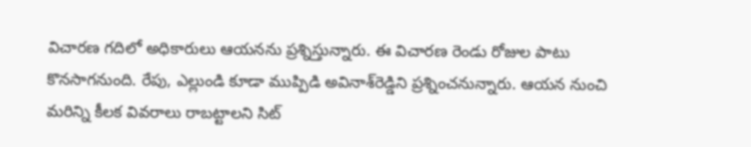విచారణ గదిలో అధికారులు ఆయనను ప్రశ్నిస్తున్నారు. ఈ విచారణ రెండు రోజుల పాటు కొనసాగనుంది. రేపు, ఎల్లుండి కూడా ముప్పిడి అవినాశ్‌రెడ్డిని ప్రశ్నించనున్నారు. ఆయన నుంచి మరిన్ని కీలక వివరాలు రాబట్టాలని సిట్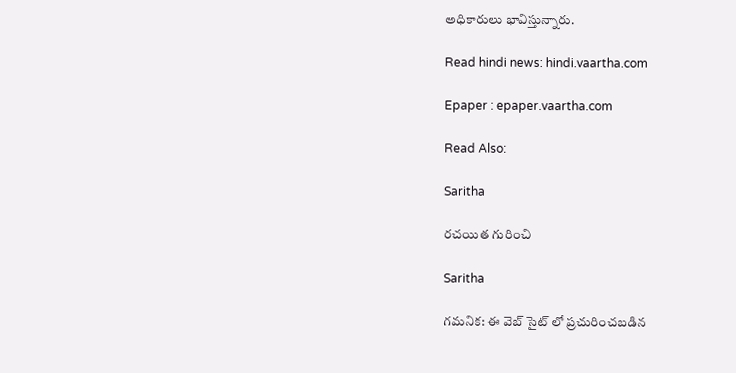అధికారులు భావిస్తున్నారు.

Read hindi news: hindi.vaartha.com

Epaper : epaper.vaartha.com

Read Also:

Saritha

రచయిత గురించి

Saritha

గమనిక: ఈ వెబ్ సైట్ లో ప్రచురించబడిన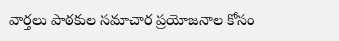వార్తలు పాఠకుల సమాచార ప్రయోజనాల కోసం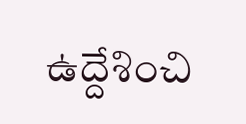ఉద్దేశించి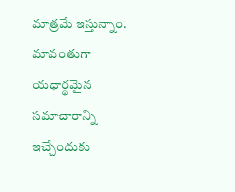మాత్రమే ఇస్తున్నాం. మావంతుగా యధార్థమైన సమాచారాన్ని ఇచ్చేందుకు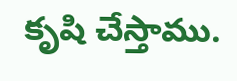కృషి చేస్తాము.